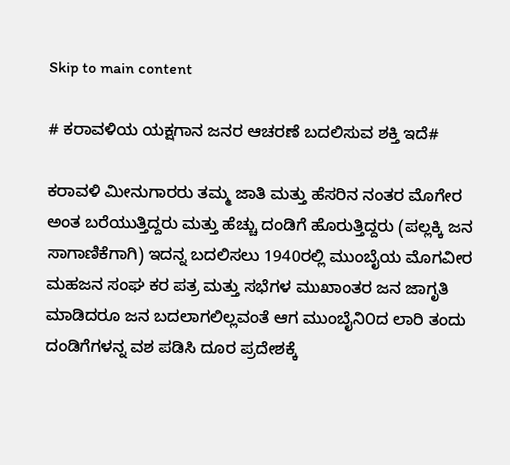Skip to main content

# ಕರಾವಳಿಯ ಯಕ್ಷಗಾನ ಜನರ ಆಚರಣೆ ಬದಲಿಸುವ ಶಕ್ತಿ ಇದೆ#

ಕರಾವಳಿ ಮೀನುಗಾರರು ತಮ್ಮ ಜಾತಿ ಮತ್ತು ಹೆಸರಿನ ನಂತರ ಮೊಗೇರ ಅಂತ ಬರೆಯುತ್ತಿದ್ದರು ಮತ್ತು ಹೆಚ್ಚು ದಂಡಿಗೆ ಹೊರುತ್ತಿದ್ದರು (ಪಲ್ಲಕ್ಕಿ ಜನ ಸಾಗಾಣಿಕೆಗಾಗಿ) ಇದನ್ನ ಬದಲಿಸಲು 1940ರಲ್ಲಿ ಮುಂಬೈಯ ಮೊಗವೀರ ಮಹಜನ ಸಂಘ ಕರ ಪತ್ರ ಮತ್ತು ಸಭೆಗಳ ಮುಖಾಂತರ ಜನ ಜಾಗೃತಿ ಮಾಡಿದರೂ ಜನ ಬದಲಾಗಲಿಲ್ಲವಂತೆ ಆಗ ಮುಂಬೈನಿ೦ದ ಲಾರಿ ತಂದು ದಂಡಿಗೆಗಳನ್ನ ವಶ ಪಡಿಸಿ ದೂರ ಪ್ರದೇಶಕ್ಕೆ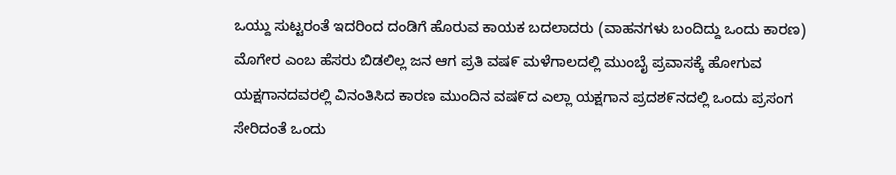ಒಯ್ದು ಸುಟ್ಟರಂತೆ ಇದರಿಂದ ದಂಡಿಗೆ ಹೊರುವ ಕಾಯಕ ಬದಲಾದರು (ವಾಹನಗಳು ಬಂದಿದ್ದು ಒಂದು ಕಾರಣ) ಮೊಗೇರ ಎಂಬ ಹೆಸರು ಬಿಡಲಿಲ್ಲ ಜನ ಆಗ ಪ್ರತಿ ವಷ೯ ಮಳೆಗಾಲದಲ್ಲಿ ಮುಂಬೈ ಪ್ರವಾಸಕ್ಕೆ ಹೋಗುವ ಯಕ್ಷಗಾನದವರಲ್ಲಿ ವಿನಂತಿಸಿದ ಕಾರಣ ಮುಂದಿನ ವಷ೯ದ ಎಲ್ಲಾ ಯಕ್ಷಗಾನ ಪ್ರದಶ೯ನದಲ್ಲಿ ಒಂದು ಪ್ರಸಂಗ ಸೇರಿದಂತೆ ಒಂದು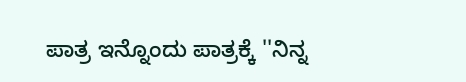ಪಾತ್ರ ಇನ್ನೊಂದು ಪಾತ್ರಕ್ಕೆ ''ನಿನ್ನ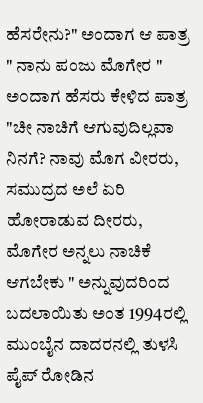ಹೆಸರೇನು?" ಅಂದಾಗ ಆ ಪಾತ್ರ " ನಾನು ಪಂಜು ಮೊಗೇರ " ಅ೦ದಾಗ ಹೆಸರು ಕೇಳಿದ ಪಾತ್ರ "ಚೀ ನಾಚಿಗೆ ಆಗುವುದಿಲ್ಲವಾ ನಿನಗೆ? ನಾವು ಮೊಗ ವೀರರು, ಸಮುದ್ರದ ಅಲೆ ಏರಿ ಹೋರಾಡುವ ದೀರರು, ಮೊಗೇರ ಅನ್ನಲು ನಾಚಿಕೆ ಆಗಬೇಕು " ಅನ್ನುವುದರಿಂದ ಬದಲಾಯಿತು ಅಂತ 1994ರಲ್ಲಿ ಮುಂಬೈನ ದಾದರನಲ್ಲಿ ತುಳಸಿ ಪೈಪ್ ರೋಡಿನ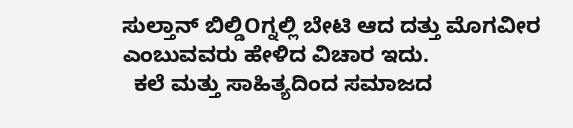ಸುಲ್ತಾನ್ ಬಿಲ್ಡಿOಗ್ನಲ್ಲಿ ಬೇಟಿ ಆದ ದತ್ತು ಮೊಗವೀರ ಎಂಬುವವರು ಹೇಳಿದ ವಿಚಾರ ಇದು.
  ಕಲೆ ಮತ್ತು ಸಾಹಿತ್ಯದಿಂದ ಸಮಾಜದ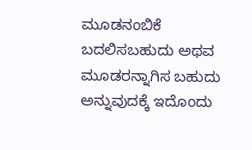ಮೂಡನಂಬಿಕೆ ಬದಲಿಸಬಹುದು ಅಥವ ಮೂಡರನ್ನಾಗಿಸ ಬಹುದು ಅನ್ನುವುದಕ್ಕೆ ಇದೊಂದು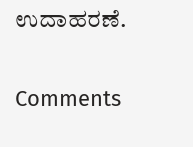ಉದಾಹರಣೆ.

Comments